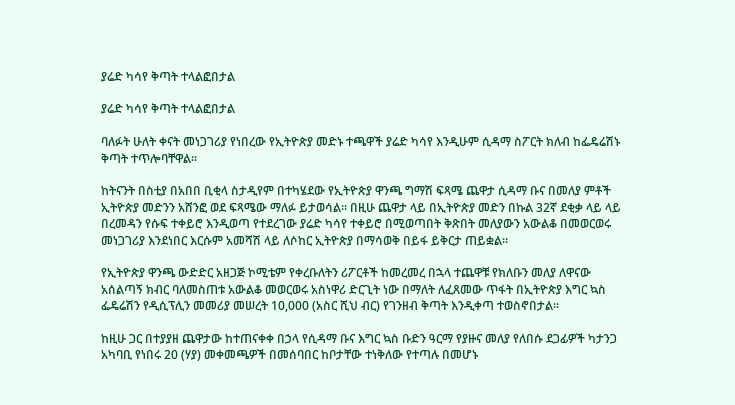ያሬድ ካሳየ ቅጣት ተላልፎበታል

ያሬድ ካሳየ ቅጣት ተላልፎበታል

ባለፉት ሁለት ቀናት መነጋገሪያ የነበረው የኢትዮጵያ መድኑ ተጫዋች ያሬድ ካሳየ እንዲሁም ሲዳማ ስፖርት ክለብ ከፌዴሬሽኑ ቅጣት ተጥሎባቸዋል።

ከትናንት በስቲያ በአበበ ቢቂላ ስታዲየም በተካሄደው የኢትዮጵያ ዋንጫ ግማሽ ፍጻሜ ጨዋታ ሲዳማ ቡና በመለያ ምቶች ኢትዮጵያ መድንን አሸንፎ ወደ ፍጻሜው ማለፉ ይታወሳል። በዚሁ ጨዋታ ላይ በኢትዮጵያ መድን በኩል 32ኛ ደቂቃ ላይ ላይ በረመዳን የሱፍ ተቀይሮ እንዲወጣ የተደረገው ያሬድ ካሳየ ተቀይሮ በሚወጣበት ቅጽበት መለያውን አውልቆ በመወርወሩ መነጋገሪያ እንደነበር እርሱም አመሻሽ ላይ ለሶከር ኢትዮጵያ በማሳወቅ በይፋ ይቅርታ ጠይቋል።

የኢትዮጵያ ዋንጫ ውድድር አዘጋጅ ኮሚቴም የቀረቡለትን ሪፖርቶች ከመረመረ በኋላ ተጨዋቹ የክለቡን መለያ ለዋናው አሰልጣኝ ክብር ባለመስጠቱ አውልቆ መወርወሩ አስነዋሪ ድርጊት ነው በማለት ለፈጸመው ጥፋት በኢትዮጵያ እግር ኳስ ፌዴሬሽን የዲሲፕሊን መመሪያ መሠረት 10,000 (አስር ሺህ ብር) የገንዘብ ቅጣት እንዲቀጣ ተወስኖበታል።

ከዚሁ ጋር በተያያዘ ጨዋታው ከተጠናቀቀ በኃላ የሲዳማ ቡና እግር ኳስ ቡድን ዓርማ የያዙና መለያ የለበሱ ደጋፊዎች ካታንጋ አካባቢ የነበሩ 20 (ሃያ) መቀመጫዎች በመሰባበር ከቦታቸው ተነቅለው የተጣሉ በመሆኑ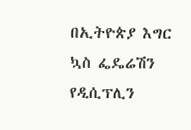በኢትዮጵያ እግር ኳስ ፌዴሬሽን የዲሲፕሊን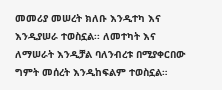መመሪያ መሠረት ክለቡ እንዲተካ እና እንዲያሠራ ተወስኗል፡፡ ለመተካት እና ለማሠራት እንዲቻል ባለንብረቱ በሚያቀርበው ግምት መሰረት እንዲከፍልም ተወስኗል።